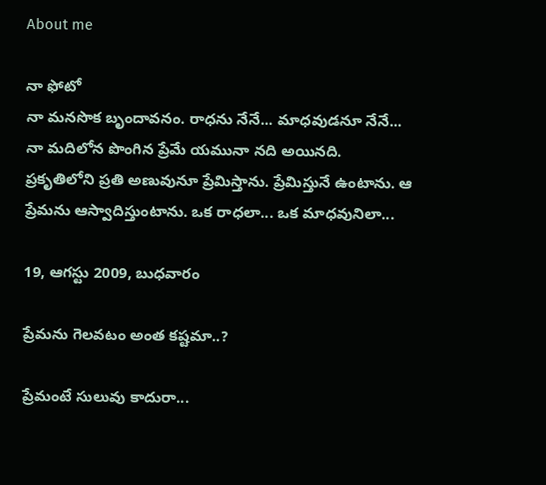About me

నా ఫోటో
నా మనసొక బృందావనం. రాధను నేనే... మాధవుడనూ నేనే... నా మదిలోన పొంగిన ప్రేమే యమునా నది అయినది. ప్రకృతిలోని ప్రతి అణువునూ ప్రేమిస్తాను. ప్రేమిస్తునే ఉంటాను. ఆ ప్రేమను ఆస్వాదిస్తుంటాను. ఒక రాధలా... ఒక మాధవునిలా...

19, ఆగస్టు 2009, బుధవారం

ప్రేమను గెలవటం అంత కష్టమా..?

ప్రేమంటే సులువు కాదురా...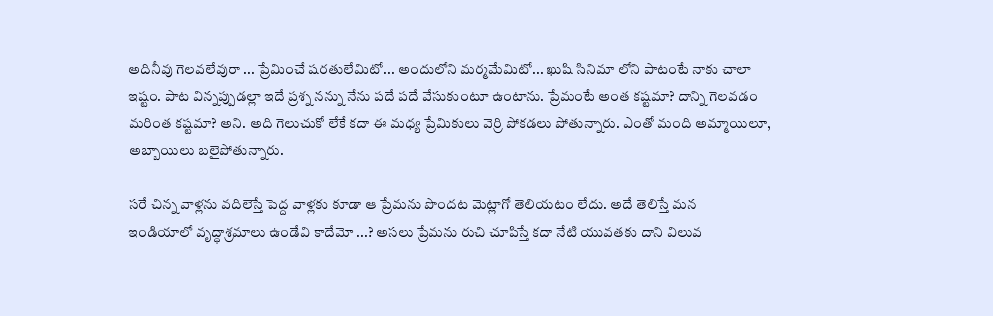అదినీవు గెలవలేవురా ... ప్రేమించే షరతులేమిటో... అందులోని మర్మమేమిటో... ఖుషి సినిమా లోని పాటంటే నాకు చాలా ఇష్టం. పాట విన్నప్పుడల్లా ఇదే ప్రశ్న నన్ను నేను పదే పదే వేసుకుంటూ ఉంటాను. ప్రేమంటే అంత కష్టమా? దాన్ని గెలవడం మరింత కష్టమా? అని. అది గెలుచుకో లేకే కదా ఈ మధ్య ప్రేమికులు వెర్రి పోకడలు పోతున్నారు. ఎంతో మంది అమ్మాయిలూ, అబ్బాయిలు బలైపోతున్నారు.

సరే చిన్న వాళ్లను వదిలెస్తే పెద్ద వాళ్లకు కూడా ఆ ప్రేమను పొందట మెట్లాగో తెలియటం లేదు. అదే తెలిస్తే మన
ఇండియాలో వృద్ధాశ్రమాలు ఉండేవి కాదేమో ...? అసలు ప్రేమను రుచి చూపిస్తే కదా నేటి యువతకు దాని విలువ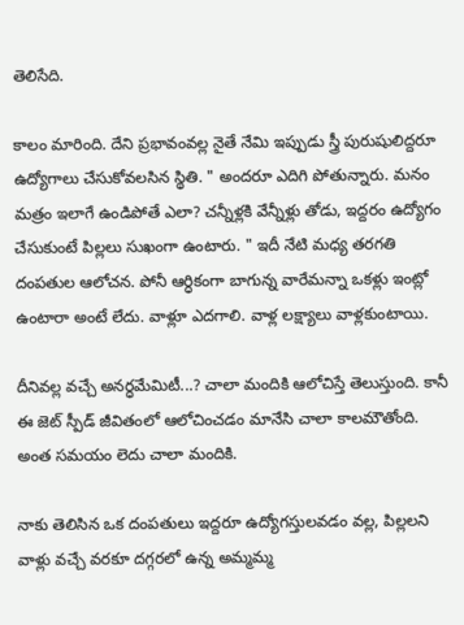తెలిసేది.

కాలం మారింది. దేని ప్రభావంవల్ల నైతే నేమి ఇప్పుడు స్త్రీ పురుషులిద్దరూ ఉద్యోగాలు చేసుకోవలసిన స్థితి. " అందరూ ఎదిగి పోతున్నారు. మనం మత్రం ఇలాగే ఉండిపోతే ఎలా? చన్నీళ్లకి వేన్నీళ్లు తోడు, ఇద్దరం ఉద్యోగం చేసుకుంటే పిల్లలు సుఖంగా ఉంటారు. " ఇదీ నేటి మధ్య తరగతి దంపతుల ఆలోచన. పోనీ ఆర్ధికంగా బాగున్న వారేమన్నా ఒకళ్లు ఇంట్లో ఉంటారా అంటే లేదు. వాళ్లూ ఎదగాలి. వాళ్ల లక్ష్యాలు వాళ్లకుంటాయి.

దీనివల్ల వచ్చే అనర్ధమేమిటీ...? చాలా మందికి ఆలోచిస్తే తెలుస్తుంది. కానీ ఈ జెట్ స్పీడ్ జీవితంలో ఆలోచించడం మానేసి చాలా కాలమౌతోంది. అంత సమయం లెదు చాలా మందికి.

నాకు తెలిసిన ఒక దంపతులు ఇద్దరూ ఉద్యోగస్తులవడం వల్ల, పిల్లలని వాళ్లు వచ్చే వరకూ దగ్గరలో ఉన్న అమ్మమ్మ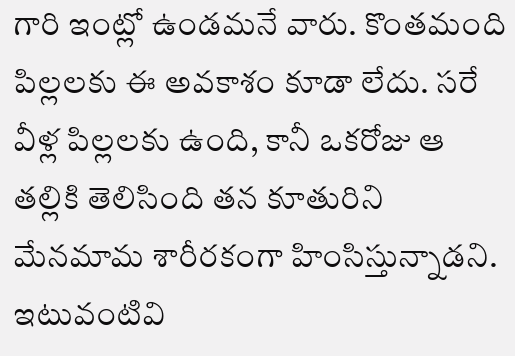గారి ఇంట్లో ఉండమనే వారు. కొంతమంది పిల్లలకు ఈ అవకాశం కూడా లేదు. సరే వీళ్ల పిల్లలకు ఉంది, కానీ ఒకరోజు ఆ తల్లికి తెలిసింది తన కూతురిని మేనమామ శారీరకంగా హింసిస్తున్నాడని. ఇటువంటివి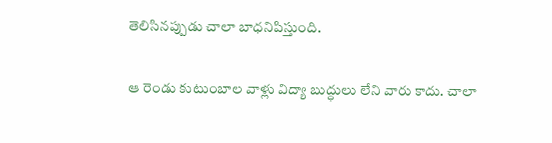తెలిసినప్పుడు చాలా బాధనిపిస్తుంది.

ఆ రెండు కుటుంబాల వాళ్లు విద్యా బుద్ధులు లేని వారు కాదు. చాలా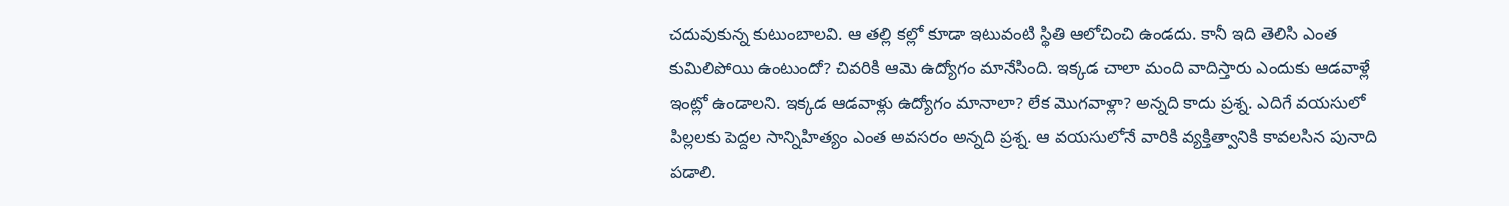చదువుకున్న కుటుంబాలవి. ఆ తల్లి కల్లో కూడా ఇటువంటి స్థితి ఆలోచించి ఉండదు. కానీ ఇది తెలిసి ఎంత కుమిలిపోయి ఉంటుందో? చివరికి ఆమె ఉద్యోగం మానేసింది. ఇక్కడ చాలా మంది వాదిస్తారు ఎందుకు ఆడవాళ్లే ఇంట్లో ఉండాలని. ఇక్కడ ఆడవాళ్లు ఉద్యోగం మానాలా? లేక మొగవాళ్లా? అన్నది కాదు ప్రశ్న. ఎదిగే వయసులో పిల్లలకు పెద్దల సాన్నిహిత్యం ఎంత అవసరం అన్నది ప్రశ్న. ఆ వయసులోనే వారికి వ్యక్తిత్వానికి కావలసిన పునాది పడాలి.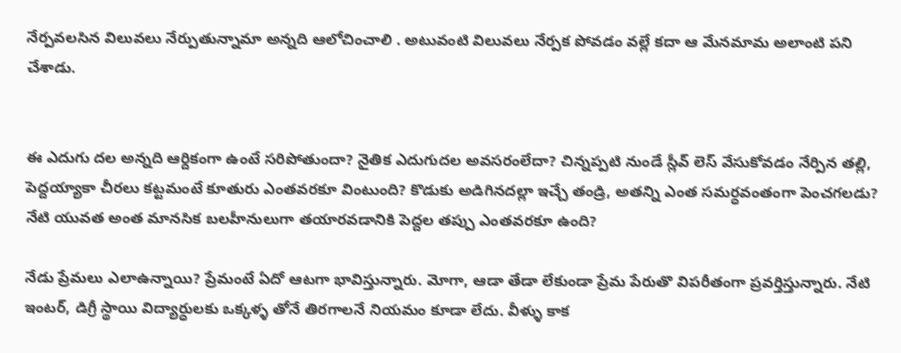నేర్పవలసిన విలువలు నేర్పుతున్నామా అన్నది ఆలోచించాలి . అటువంటి విలువలు నేర్పక పోవడం వల్లే కదా ఆ మేనమామ అలాంటి పని చేశాడు.


ఈ ఎదుగు దల అన్నది ఆర్దికంగా ఉంటే సరిపోతుందా? నైతిక ఎదుగుదల అవసరంలేదా? చిన్నప్పటి నుండే స్లీవ్ లెస్ వేసుకోవడం నేర్పిన తల్లి, పెద్దయ్యాకా చీరలు కట్టమంటే కూతురు ఎంతవరకూ వింటుంది? కొడుకు అడిగినదల్లా ఇచ్చే తండ్రి, అతన్ని ఎంత సమర్ధవంతంగా పెంచగలడు? నేటి యువత అంత మానసిక బలహీనులుగా తయారవడానికి పెద్దల తప్పు ఎంతవరకూ ఉంది?

నేడు ప్రేమలు ఎలాఉన్నాయి? ప్రేమంటే ఏదో ఆటగా భావిస్తున్నారు. మోగా, ఆడా తేడా లేకుండా ప్రేమ పేరుతొ విపరీతంగా ప్రవర్తిస్తున్నారు. నేటి ఇంటర్, డిగ్రీ స్థాయి విద్యార్ధులకు ఒక్కళ్ళ తోనే తిరగాలనే నియమం కూడా లేదు. వీళ్ళు కాక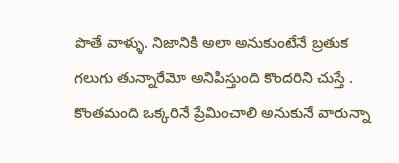పొతే వాళ్ళు. నిజానికి అలా అనుకుంటేనే బ్రతుక గలుగు తున్నారేమో అనిపిస్తుంది కొందరిని చుస్తే . కొంతమంది ఒక్కరినే ప్రేమించాలి అనుకునే వారున్నా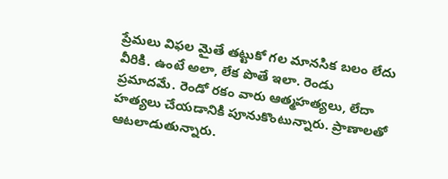ప్రేమలు విఫల మైతే తట్టుకో గల మానసిక బలం లేదు వీరికి. ఉంటే అలా, లేక పొతే ఇలా. రెండు ప్రమాదమే. రెండో రకం వారు ఆత్మహత్యలు, లేదా హత్యలు చేయడానికి పూనుకొంటున్నారు. ప్రాణాలతో ఆటలాడుతున్నారు.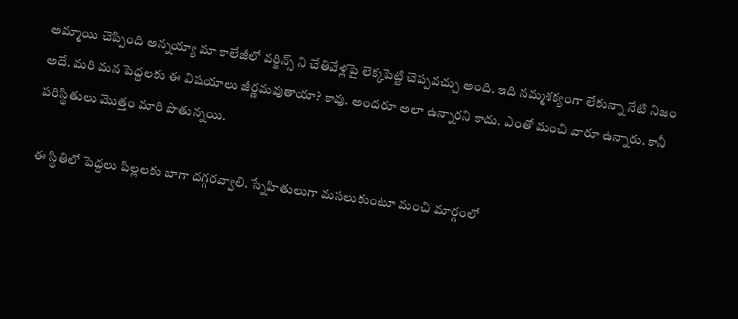అమ్మాయి చెప్పింది అన్నయ్యా మా కాలేజీలో వర్జిన్స్ ని చేతివేళ్లపై లెక్కపెట్టి చెప్పవచ్చు అంది. ఇది నమ్మశక్యంగా లేకున్నా నేటి నిజం అదే. మరి మన పెద్దలకు ఈ విషయాలు జీర్ణమవుతాయా? కావు. అందరూ అలా ఉన్నారని కాదు. ఎంతో మంచి వారూ ఉన్నారు. కానీ పరిస్థితులు మొత్తం మారి పొతున్నయి.

ఈ స్థితిలో పెద్దలు పిల్లలకు బాగా దగ్గరవ్వాలి. స్నేహితులుగా మసలుకుంటూ మంచి మార్గంలో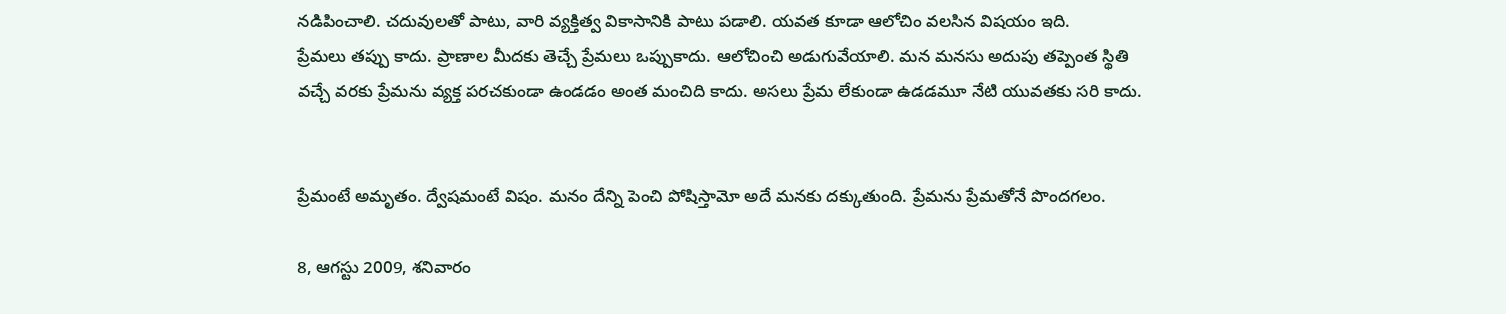నడిపించాలి. చదువులతో పాటు, వారి వ్యక్తిత్వ వికాసానికి పాటు పడాలి. యవత కూడా ఆలోచిం వలసిన విషయం ఇది.
ప్రేమలు తప్పు కాదు. ప్రాణాల మీదకు తెచ్చే ప్రేమలు ఒప్పుకాదు. ఆలోచించి అడుగువేయాలి. మన మనసు అదుపు తప్పెంత స్థితి వచ్చే వరకు ప్రేమను వ్యక్త పరచకుండా ఉండడం అంత మంచిది కాదు. అసలు ప్రేమ లేకుండా ఉడడమూ నేటి యువతకు సరి కాదు.


ప్రేమంటే అమృతం. ద్వేషమంటే విషం. మనం దేన్ని పెంచి పోషిస్తామో అదే మనకు దక్కుతుంది. ప్రేమను ప్రేమతోనే పొందగలం.

8, ఆగస్టు 2009, శనివారం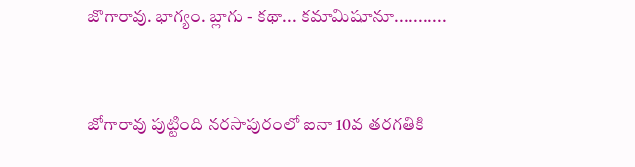జొగారావు. భాగ్యం. బ్లాగు - కథా... కమామిషూనూ...........


జోగారావు పుట్టింది నరసాపురంలో ఐనా 10వ తరగతికి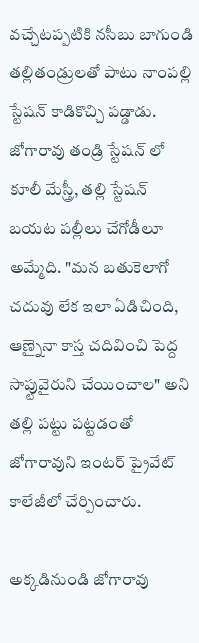వచ్చేటప్పటికి నసీబు బాగుండి తల్లితండ్రులతో పాటు నాంపల్లి స్టేషన్ కాడికొచ్చి పడ్డాడు. జోగారావు తండ్రి స్టేషన్ లో కూలీ మేస్త్రీ, తల్లి స్టేషన్ బయట పల్లీలు చేగోడీలూ అమ్మేది. "మన బతుకెలాగో చదువు లేక ఇలా ఏడిచింది, ఆణ్నైనా కాస్త చదివించి పెద్ద సాప్టువైరుని చేయించాల" అని తల్లి పట్టు పట్టడంతో జోగారావుని ఇంటర్ ప్రైవేట్ కాలేజీలో చేర్పించారు.

అక్కడినుండి జోగారావు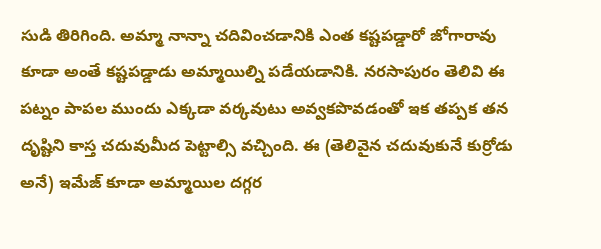సుడి తిరిగింది. అమ్మా నాన్నా చదివించడానికి ఎంత కష్టపడ్డారో జోగారావు కూడా అంతే కష్టపడ్డాడు అమ్మాయిల్ని పడేయడానికి. నరసాపురం తెలివి ఈ పట్నం పాపల ముందు ఎక్కడా వర్కవుటు అవ్వకపొవడంతో ఇక తప్పక తన దృష్టిని కాస్త చదువుమీద పెట్టాల్సి వచ్చింది. ఈ (తెలివైన చదువుకునే కుర్రోడు అనే) ఇమేజ్ కూడా అమ్మాయిల దగ్గర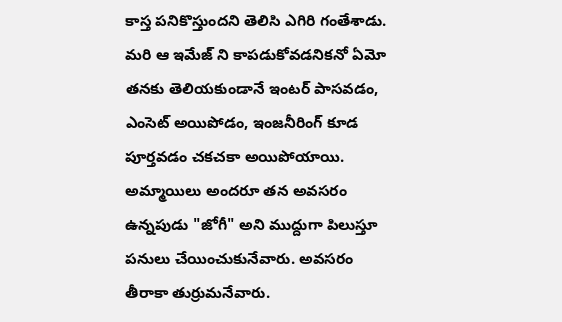కాస్త పనికొస్తుందని తెలిసి ఎగిరి గంతేశాడు. మరి ఆ ఇమేజ్ ని కాపడుకోవడనికనో ఏమో తనకు తెలియకుండానే ఇంటర్ పాసవడం, ఎంసెట్ అయిపోడం, ఇంజనీరింగ్ కూడ పూర్తవడం చకచకా అయిపోయాయి. అమ్మాయిలు అందరూ తన అవసరం ఉన్నపుడు "జోగీ" అని ముద్దుగా పిలుస్తూ పనులు చేయించుకునేవారు. అవసరం తీరాకా తుర్రుమనేవారు.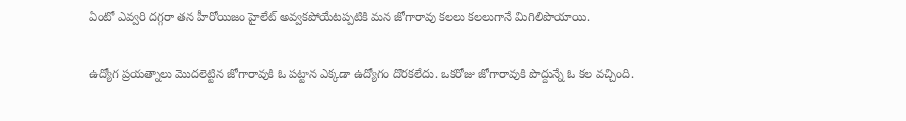ఏంటో ఎవ్వరి దగ్గరా తన హీరోయిజం హైలేట్ అవ్వకపోయేటప్పటికి మన జోగారావు కలలు కలలుగానే మిగిలిపొయాయి.

ఉద్యోగ ప్రయత్నాలు మొదలెట్టిన జోగారావుకి ఓ పట్టాన ఎక్కడా ఉద్యోగం దొరకలేదు. ఒకరోజు జోగారావుకి పొద్దున్నే ఓ కల వచ్చింది.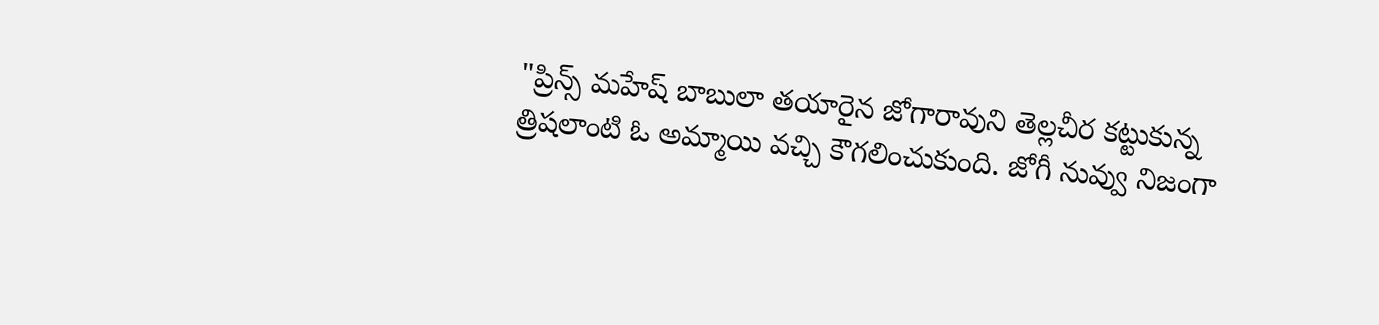"ప్రిన్స్ మహేష్ బాబులా తయారైన జోగారావుని తెల్లచీర కట్టుకున్న త్రిషలాంటి ఓ అమ్మాయి వచ్చి కౌగలించుకుంది. జోగీ నువ్వు నిజంగా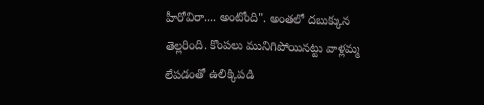హీరోవిరా.... అంటోంది". అంతలో దబుక్కున తెల్లరింది. కొంపలు మునిగిపోయినట్టు వాళ్లమ్మ లేపడంతో ఉలిక్కిపడి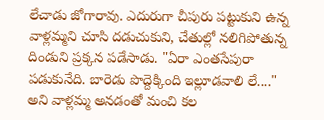లేచాడు జోగారావు. ఎదురుగా చీపురు పట్టుకుని ఉన్న వాళ్లమ్మని చూసి దడుచుకుని, చేతుల్లో నలిగిపోతున్న దిండుని ప్రక్కన పడేసాడు. "ఏరా ఎంతసేపురా పడుకునేది. బారెడు పొద్దెక్కింది ఇల్లూడవాలి లే...." అని వాళ్లమ్మ అనడంతో మంచి కల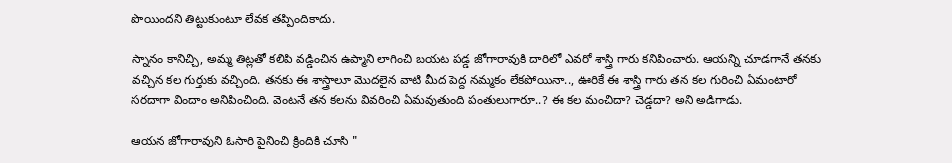పొయిందని తిట్టుకుంటూ లేవక తప్పిందికాదు.

స్నానం కానిచ్చి, అమ్మ తిట్లతో కలిపి వడ్డించిన ఉప్మాని లాగించి బయట పడ్డ జోగారావుకి దారిలో ఎవరో శాస్త్రి గారు కనిపించారు. ఆయన్ని చూడగానే తనకు వచ్చిన కల గుర్తుకు వచ్చింది. తనకు ఈ శాస్త్రాలూ మొదలైన వాటి మీద పెద్ద నమ్మకం లేకపోయినా.., ఊరికే ఈ శాస్త్రి గారు తన కల గురించి ఏమంటారో సరదాగా విందాం అనిపించింది. వెంటనే తన కలను వివరించి ఏమవుతుంది పంతులుగారూ..? ఈ కల మంచిదా? చెడ్డదా? అని అడిగాడు.

ఆయన జోగారావుని ఓసారి పైనించి క్రిందికి చూసి "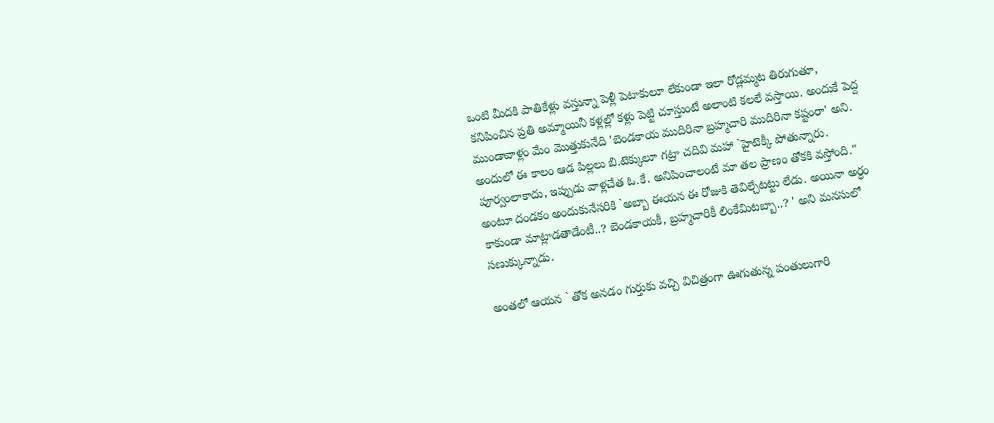ఒంటి మీదకి పాతికేళ్లు వస్తున్నా పెళ్లీ పెటాకులూ లేకుండా ఇలా రోడ్లమ్మట తిరుగుతూ, కనిపించిన ప్రతి అమ్మాయినీ కళ్లల్లో కళ్లు పెట్టి చూస్తుంటే అలాంటి కలలే వస్తాయి. అందుకే పెద్ద ముండావాళ్లం మేం మొత్తుకునేది 'బెండకాయ ముదిరినా బ్రహ్మచారి ముదిరినా కష్టంరా' అని. అందులో ఈ కాలం ఆడ పిల్లలు బి.టెక్కులూ గట్రా చదివి మహా `హైటెక్కీ పోతున్నారు. పూర్వంలాకాదు, ఇప్పుడు వాళ్లచేత ఓ.కే. అనిపించాలంటే మా తల ప్రాణం తోకకి వస్తోంది." అంటూ దండకం అందుకునేసరికి `అబ్బా ఈయన ఈ రోజుకి తెవిల్చేటట్టు లేడు. అయినా అర్ధం కాకుండా మాట్లాడతాడేంటీ..? బెండకాయకీ, బ్రహ్మచారికీ లింకేమిటబ్బా..? ' అని మనసులో సణుక్కున్నాడు.

అంతలో ఆయన ` తోక అనడం గుర్తుకు వచ్చి విచిత్రంగా ఊగుతున్న పంతులుగారి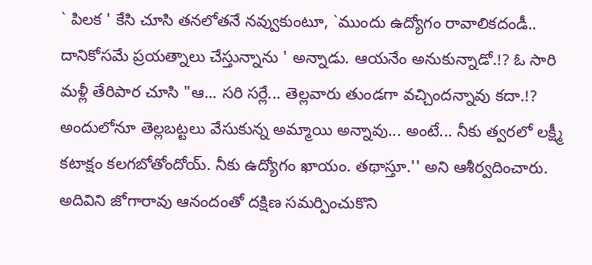` పిలక ' కేసి చూసి తనలోతనే నవ్వుకుంటూ, `ముందు ఉద్యోగం రావాలికదండీ.. దానికోసమే ప్రయత్నాలు చేస్తున్నాను ' అన్నాడు. ఆయనేం అనుకున్నాడో.!? ఓ సారి మళ్లీ తేరిపార చూసి "ఆ... సరి సర్లే... తెల్లవారు తుండగా వచ్చిందన్నావు కదా.!? అందులోనూ తెల్లబట్టలు వేసుకున్న అమ్మాయి అన్నావు... అంటే... నీకు త్వరలో లక్ష్మీ కటాక్షం కలగబోతోందోయ్. నీకు ఉద్యోగం ఖాయం. తథాస్తూ.'' అని ఆశీర్వదించారు. అదివిని జోగారావు ఆనందంతో దక్షిణ సమర్పించుకొని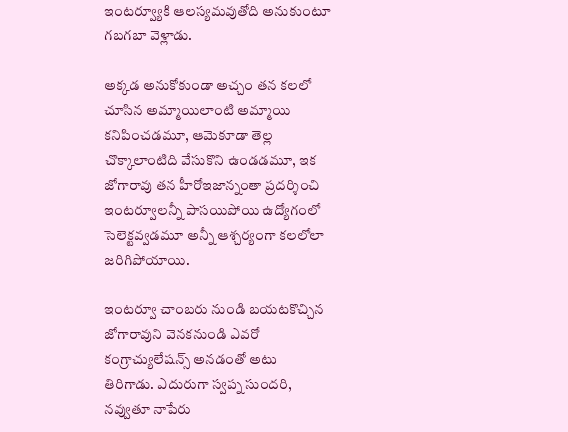ఇంటర్వ్యూకి ఆలస్యమవుతోది అనుకుంటూ గబగబా వెళ్లాడు.

అక్కడ అనుకోకుండా అచ్చం తన కలలో చూసిన అమ్మాయిలాంటి అమ్మాయి కనిపించడమూ, ఆమెకూడా తెల్ల చొక్కాలాంటిది వేసుకొని ఉండడమూ, ఇక జోగారావు తన హీరోఇజాన్నంతా ప్రదర్శించి ఇంటర్వూలన్నీ పాసయిపోయి ఉద్యోగంలో సెలెక్టవ్వడమూ అన్నీ ఆశ్చర్యంగా కలలోలా జరిగిపోయాయి.

ఇంటర్వూ చాంబరు నుండి బయటకొచ్చిన జోగారావుని వెనకనుండి ఎవరో కంగ్రాచ్యులేషన్స్ అనడంతో అటు తిరిగాడు. ఎదురుగా స్వప్న సుందరి, నవ్వుతూ నాపేరు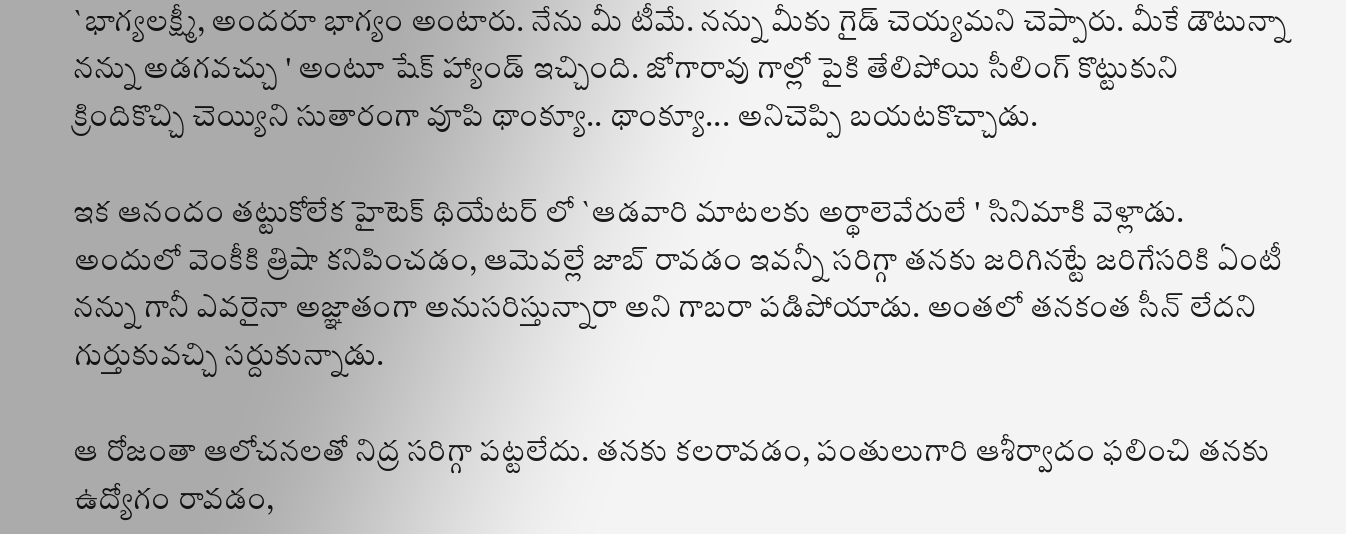`భాగ్యలక్ష్మీ, అందరూ భాగ్యం అంటారు. నేను మీ టీమే. నన్ను మీకు గైడ్ చెయ్యమని చెప్పారు. మీకే డౌటున్నా నన్ను అడగవచ్చు ' అంటూ షేక్ హ్యాండ్ ఇచ్చింది. జోగారావు గాల్లో పైకి తేలిపోయి సీలింగ్ కొట్టుకుని క్రిందికొచ్చి చెయ్యిని సుతారంగా వూపి థాంక్యూ.. థాంక్యూ... అనిచెప్పి బయటకొచ్చాడు.

ఇక ఆనందం తట్టుకోలేక హైటెక్ థియేటర్ లో `ఆడవారి మాటలకు అర్థాలెవేరులే ' సినిమాకి వెళ్లాడు. అందులో వెంకీకి త్రిషా కనిపించడం, ఆమెవల్లే జాబ్ రావడం ఇవన్నీ సరిగ్గా తనకు జరిగినట్టే జరిగేసరికి ఏంటీ నన్ను గానీ ఎవరైనా అజ్ఞాతంగా అనుసరిస్తున్నారా అని గాబరా పడిపోయాడు. అంతలో తనకంత సీన్ లేదని గుర్తుకువచ్చి సర్దుకున్నాడు.

ఆ రోజంతా ఆలోచనలతో నిద్ర సరిగ్గా పట్టలేదు. తనకు కలరావడం, పంతులుగారి ఆశీర్వాదం ఫలించి తనకు ఉద్యోగం రావడం,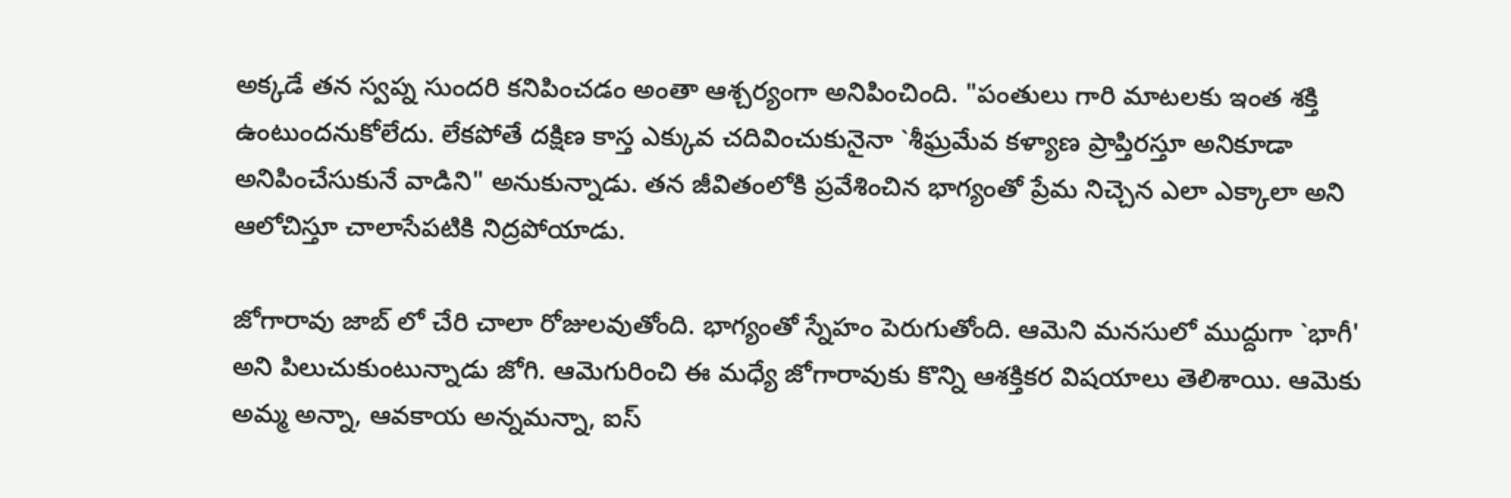అక్కడే తన స్వప్న సుందరి కనిపించడం అంతా ఆశ్చర్యంగా అనిపించింది. "పంతులు గారి మాటలకు ఇంత శక్తి ఉంటుందనుకోలేదు. లేకపోతే దక్షిణ కాస్త ఎక్కువ చదివించుకునైనా `శీఘ్రమేవ కళ్యాణ ప్రాప్తిరస్తూ అనికూడా అనిపించేసుకునే వాడిని" అనుకున్నాడు. తన జీవితంలోకి ప్రవేశించిన భాగ్యంతో ప్రేమ నిచ్చెన ఎలా ఎక్కాలా అని ఆలోచిస్తూ చాలాసేపటికి నిద్రపోయాడు.

జోగారావు జాబ్ లో చేరి చాలా రోజులవుతోంది. భాగ్యంతో స్నేహం పెరుగుతోంది. ఆమెని మనసులో ముద్దుగా `భాగీ' అని పిలుచుకుంటున్నాడు జోగి. ఆమెగురించి ఈ మధ్యే జోగారావుకు కొన్ని ఆశక్తికర విషయాలు తెలిశాయి. ఆమెకు అమ్మ అన్నా, ఆవకాయ అన్నమన్నా, ఐస్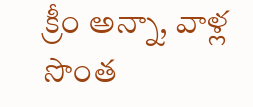క్రీం అన్నా, వాళ్ల సొంత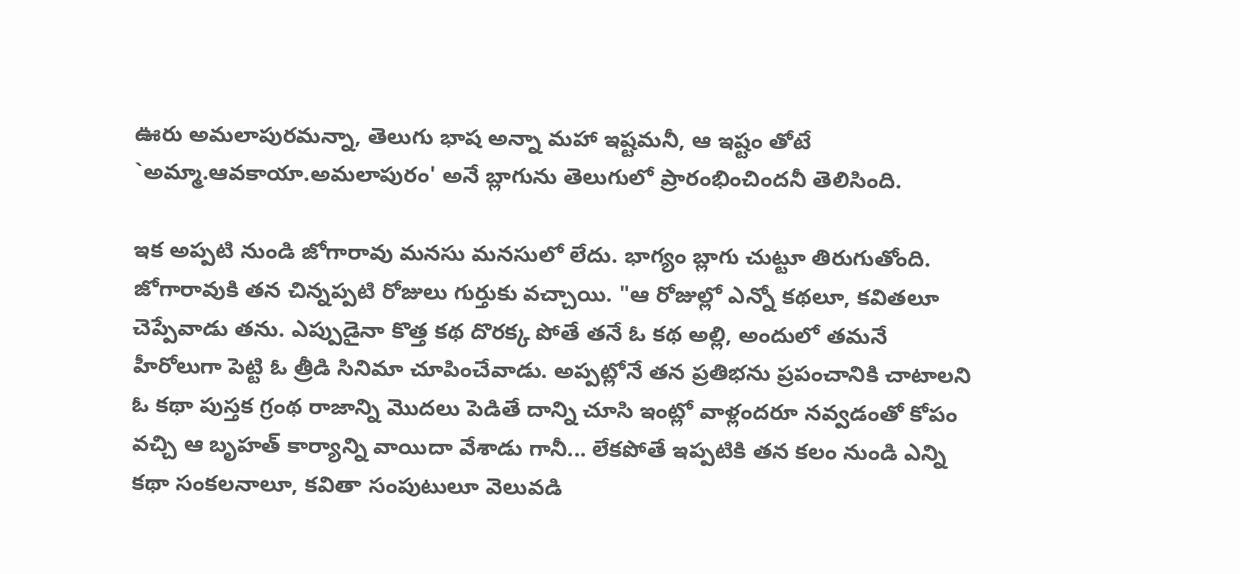ఊరు అమలాపురమన్నా, తెలుగు భాష అన్నా మహా ఇష్టమనీ, ఆ ఇష్టం తోటే `అమ్మా.ఆవకాయా.అమలాపురం' అనే బ్లాగును తెలుగులో ప్రారంభించిందనీ తెలిసింది.

ఇక అప్పటి నుండి జోగారావు మనసు మనసులో లేదు. భాగ్యం బ్లాగు చుట్టూ తిరుగుతోంది. జోగారావుకి తన చిన్నప్పటి రోజులు గుర్తుకు వచ్చాయి. "ఆ రోజుల్లో ఎన్నో కథలూ, కవితలూ చెప్పేవాడు తను. ఎప్పుడైనా కొత్త కథ దొరక్క పోతే తనే ఓ కథ అల్లి, అందులో తమనే హీరోలుగా పెట్టి ఓ త్రీడి సినిమా చూపించేవాడు. అప్పట్లోనే తన ప్రతిభను ప్రపంచానికి చాటాలని ఓ కథా పుస్తక గ్రంథ రాజాన్ని మొదలు పెడితే దాన్ని చూసి ఇంట్లో వాళ్లందరూ నవ్వడంతో కోపం వచ్చి ఆ బృహత్ కార్యాన్ని వాయిదా వేశాడు గానీ... లేకపోతే ఇప్పటికి తన కలం నుండి ఎన్ని కథా సంకలనాలూ, కవితా సంపుటులూ వెలువడి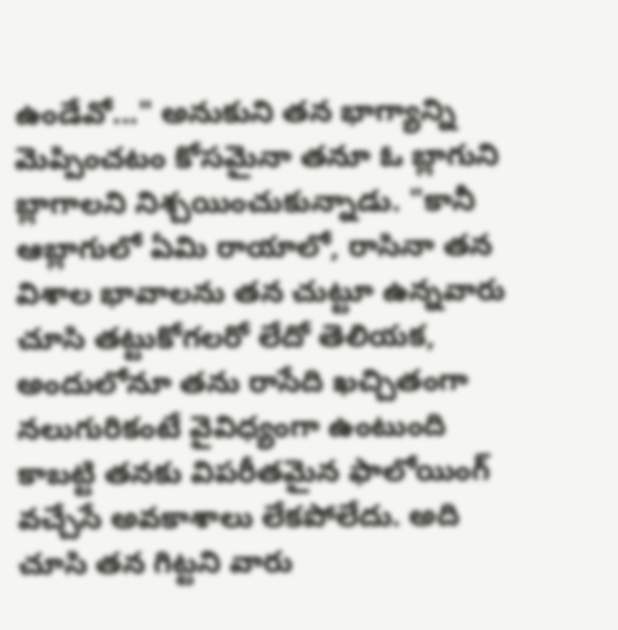ఉండేవో..." అనుకుని తన భాగ్యాన్ని మెప్పించటం కోసమైనా తనూ ఓ బ్లాగుని బ్లాగాలని నిశ్చయించుకున్నాడు. "కానీ ఆబ్లాగులో ఏమి రాయాలో, రాసినా తన విశాల భావాలను తన చుట్టూ ఉన్నవారు చూసి తట్టుకోగలరో లేదో తెలియక, అందులోనూ తను రాసేది ఖచ్చితంగా నలుగురికంటే వైవిధ్యంగా ఉంటుంది కాబట్టి తనకు విపరీతమైన ఫాలోయింగ్ వచ్చేసే అవకాశాలు లేకపోలేదు. అది చూసి తన గిట్టని వారు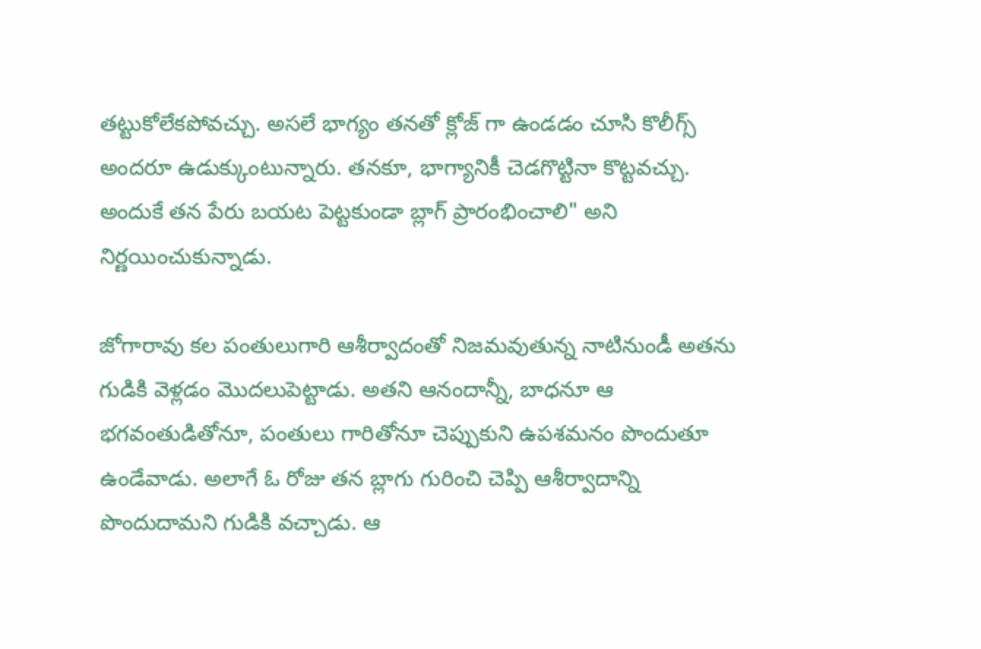తట్టుకోలేకపోవచ్చు. అసలే భాగ్యం తనతో క్లోజ్ గా ఉండడం చూసి కొలీగ్స్ అందరూ ఉడుక్కుంటున్నారు. తనకూ, భాగ్యానికీ చెడగొట్టినా కొట్టవచ్చు. అందుకే తన పేరు బయట పెట్టకుండా బ్లాగ్ ప్రారంభించాలి" అని నిర్ణయించుకున్నాడు.

జోగారావు కల పంతులుగారి ఆశీర్వాదంతో నిజమవుతున్న నాటినుండీ అతను గుడికి వెళ్లడం మొదలుపెట్టాడు. అతని ఆనందాన్నీ, బాధనూ ఆ భగవంతుడితోనూ, పంతులు గారితోనూ చెప్పుకుని ఉపశమనం పొందుతూ ఉండేవాడు. అలాగే ఓ రోజు తన బ్లాగు గురించి చెప్పి ఆశీర్వాదాన్ని పొందుదామని గుడికి వచ్చాడు. ఆ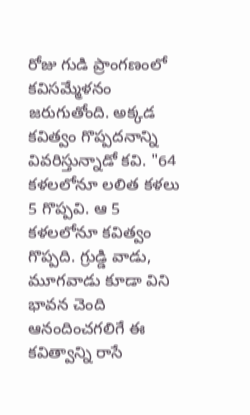రోజు గుడి ప్రాంగణంలో కవిసమ్మేళనం జరుగుతోంది. అక్కడ కవిత్వం గొప్పదనాన్ని వివరిస్తున్నాడో కవి. "64 కళలలోనూ లలిత కళలు 5 గొప్పవి. ఆ 5 కళలలోనూ కవిత్వం గొప్పది. గ్రుడ్డి వాడు, మూగవాడు కూడా విని భావన చెంది ఆనందించగలిగే ఈ కవిత్వాన్ని రాసే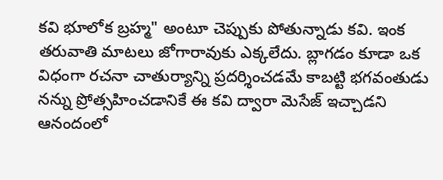కవి భూలోక బ్రహ్మ" అంటూ చెప్పుకు పోతున్నాడు కవి. ఇంక తరువాతి మాటలు జోగారావుకు ఎక్కలేదు. బ్లాగడం కూడా ఒక విధంగా రచనా చాతుర్యాన్ని ప్రదర్శించడమే కాబట్టి భగవంతుడు నన్ను ప్రోత్సహించడానికే ఈ కవి ద్వారా మెసేజ్ ఇచ్చాడని ఆనందంలో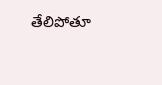తేలిపోతూ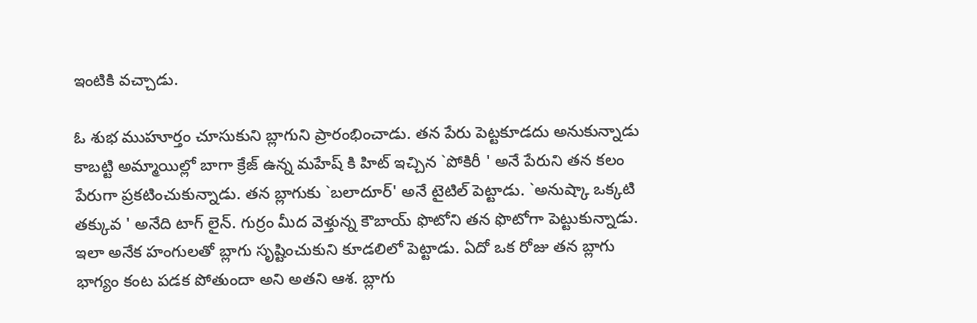ఇంటికి వచ్చాడు.

ఓ శుభ ముహూర్తం చూసుకుని బ్లాగుని ప్రారంభించాడు. తన పేరు పెట్టకూడదు అనుకున్నాడు కాబట్టి అమ్మాయిల్లో బాగా క్రేజ్ ఉన్న మహేష్ కి హిట్ ఇచ్చిన `పోకిరీ ' అనే పేరుని తన కలం పేరుగా ప్రకటించుకున్నాడు. తన బ్లాగుకు `బలాదూర్' అనే టైటిల్ పెట్టాడు. `అనుష్కా ఒక్కటి తక్కువ ' అనేది టాగ్ లైన్. గుర్రం మీద వెళ్తున్న కౌబాయ్ ఫొటోని తన ఫొటోగా పెట్టుకున్నాడు. ఇలా అనేక హంగులతో బ్లాగు సృష్టించుకుని కూడలిలో పెట్టాడు. ఏదో ఒక రోజు తన బ్లాగు భాగ్యం కంట పడక పోతుందా అని అతని ఆశ. బ్లాగు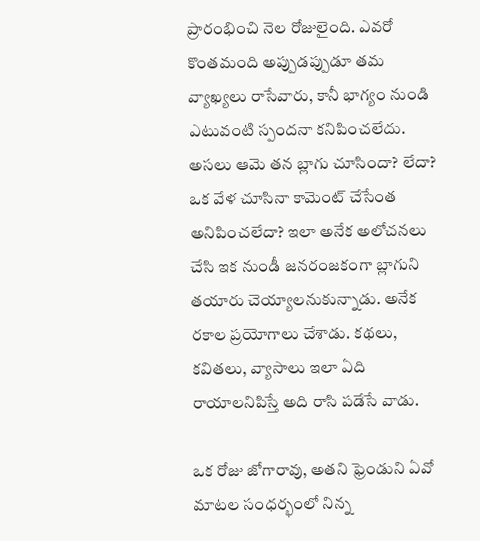ప్రారంభించి నెల రోజులైంది. ఎవరో కొంతమంది అప్పుడప్పుడూ తమ వ్యాఖ్యలు రాసేవారు, కానీ భాగ్యం నుండి ఎటువంటి స్పందనా కనిపించలేదు. అసలు ఆమె తన బ్లాగు చూసిందా? లేదా? ఒక వేళ చూసినా కామెంట్ చేసేంత అనిపించలేదా? ఇలా అనేక అలోచనలు చేసి ఇక నుండీ జనరంజకంగా బ్లాగుని తయారు చెయ్యాలనుకున్నాడు. అనేక రకాల ప్రయోగాలు చేశాడు. కథలు, కవితలు, వ్యాసాలు ఇలా ఏది రాయాలనిపిస్తే అది రాసి పడేసే వాడు.

ఒక రోజు జోగారావు, అతని ఫ్రెండుని ఏవో మాటల సంధర్భంలో నిన్న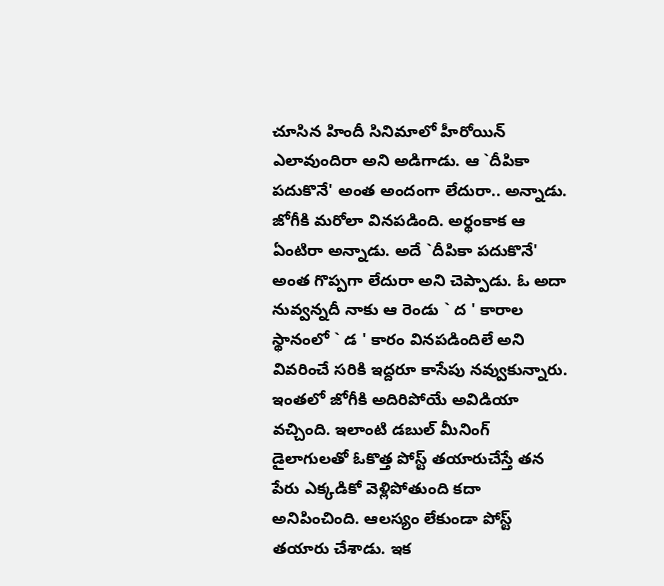చూసిన హిందీ సినిమాలో హీరోయిన్ ఎలావుందిరా అని అడిగాడు. ఆ `దీపికా పదుకొనే' అంత అందంగా లేదురా.. అన్నాడు. జోగీకి మరోలా వినపడింది. అర్థంకాక ఆ ఏంటిరా అన్నాడు. అదే `దీపికా పదుకొనే' అంత గొప్పగా లేదురా అని చెప్పాడు. ఓ అదా నువ్వన్నదీ నాకు ఆ రెండు ` ద ' కారాల స్థానంలో ` డ ' కారం వినపడిందిలే అని వివరించే సరికి ఇద్దరూ కాసేపు నవ్వుకున్నారు. ఇంతలో జోగీకి అదిరిపోయే అవిడియా వచ్చింది. ఇలాంటి డబుల్ మీనింగ్ డైలాగులతో ఓకొత్త పోస్ట్ తయారుచేస్తే తన పేరు ఎక్కడికో వెళ్లిపోతుంది కదా అనిపించింది. ఆలస్యం లేకుండా పోస్ట్ తయారు చేశాడు. ఇక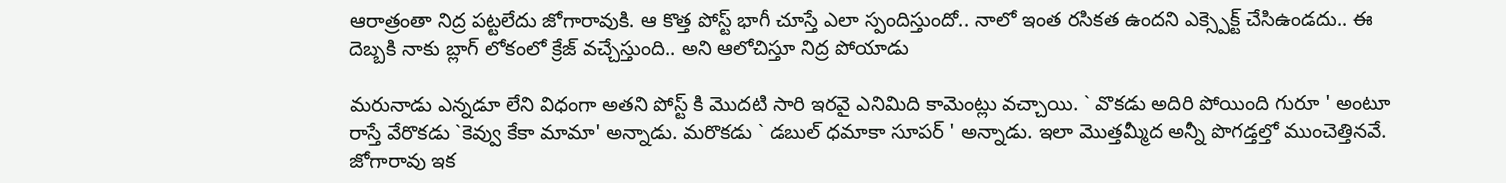ఆరాత్రంతా నిద్ర పట్టలేదు జోగారావుకి. ఆ కొత్త పోస్ట్ భాగీ చూస్తే ఎలా స్పందిస్తుందో.. నాలో ఇంత రసికత ఉందని ఎక్స్పెక్ట్ చేసిఉండదు.. ఈ దెబ్బకి నాకు బ్లాగ్ లోకంలో క్రేజ్ వచ్చేస్తుంది.. అని ఆలోచిస్తూ నిద్ర పోయాడు

మరునాడు ఎన్నడూ లేని విధంగా అతని పోస్ట్ కి మొదటి సారి ఇరవై ఎనిమిది కామెంట్లు వచ్చాయి. ` వొకడు అదిరి పోయింది గురూ ' అంటూ రాస్తే వేరొకడు `కెవ్వు కేకా మామా' అన్నాడు. మరొకడు ` డబుల్ ధమాకా సూపర్ ' అన్నాడు. ఇలా మొత్తమ్మీద అన్నీ పొగడ్తల్తో ముంచెత్తినవే. జోగారావు ఇక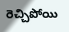రెచ్చిపోయి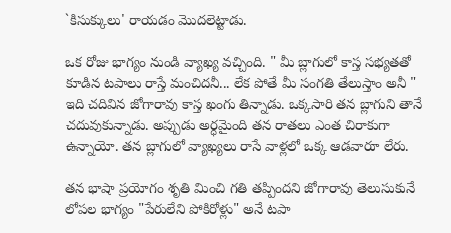`కిసుక్కులు' రాయడం మొదలెట్టాడు.

ఒక రోజు భాగ్యం నుండి వ్యాఖ్య వచ్చింది. " మీ బ్లాగులో కాస్త సభ్యతతో కూడిన టపాలు రాస్తే మంచిదనీ... లేక పోతే మీ సంగతి తేలుస్తాం అనీ " ఇది చదివిన జోగారావు కాస్త ఖంగు తిన్నాడు. ఒక్కసారి తన బ్లాగుని తానే చదువుకున్నాడు. అప్పుడు అర్ధమైంది తన రాతలు ఎంత చిరాకుగా ఉన్నాయో. తన బ్లాగులో వ్యాఖ్యలు రాసే వాళ్లలో ఒక్క ఆడవారూ లేరు.

తన భాషా ప్రయోగం శృతి మించి గతి తప్పిందని జోగారావు తెలుసుకునే లోపల భాగ్యం "పేరులేని పోకిరోళ్లు" అనే టపా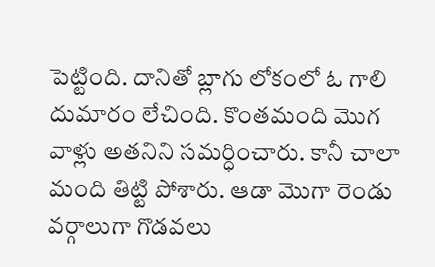పెట్టింది. దానితో బ్లాగు లోకంలో ఓ గాలి దుమారం లేచింది. కొంతమంది మొగ వాళ్లు అతనిని సమర్ధించారు. కానీ చాలా మంది తిట్టి పోశారు. ఆడా మొగా రెండు వర్గాలుగా గొడవలు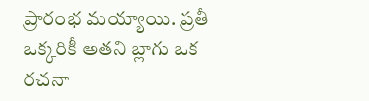ప్రారంభ మయ్యాయి. ప్రతీ ఒక్కరికీ అతని బ్లాగు ఒక రచనా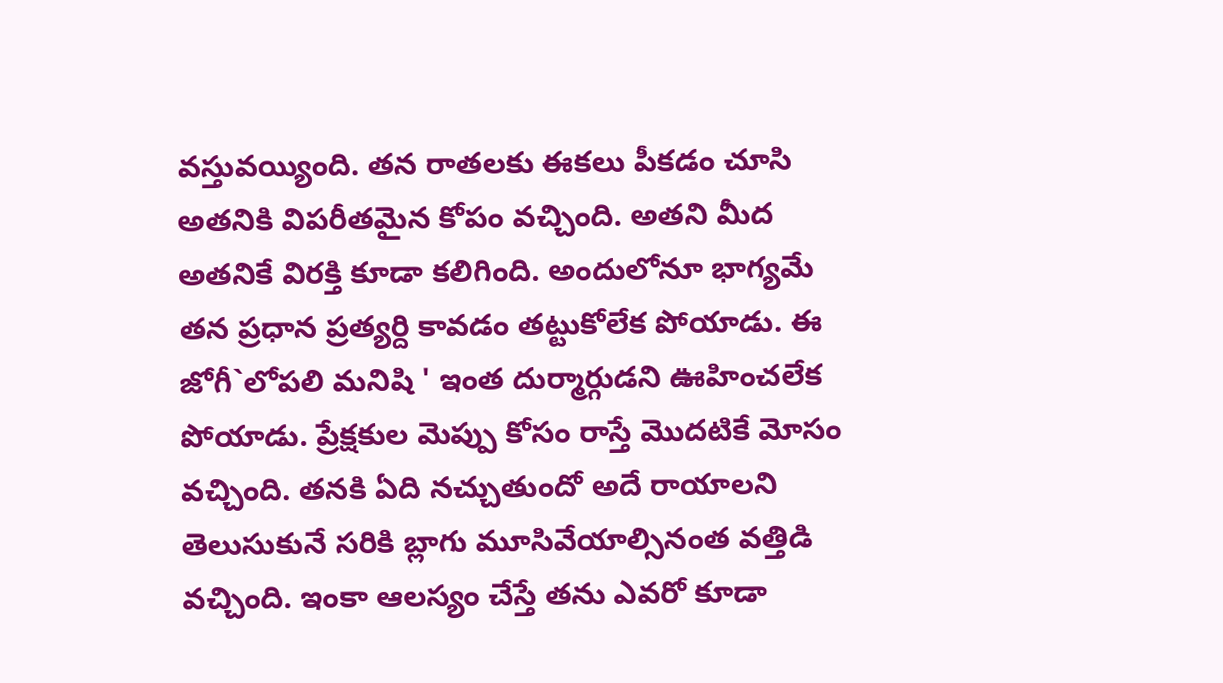వస్తువయ్యింది. తన రాతలకు ఈకలు పీకడం చూసి అతనికి విపరీతమైన కోపం వచ్చింది. అతని మీద అతనికే విరక్తి కూడా కలిగింది. అందులోనూ భాగ్యమే తన ప్రధాన ప్రత్యర్ది కావడం తట్టుకోలేక పోయాడు. ఈ జోగీ`లోపలి మనిషి ' ఇంత దుర్మార్గుడని ఊహించలేక పోయాడు. ప్రేక్షకుల మెప్పు కోసం రాస్తే మొదటికే మోసం వచ్చింది. తనకి ఏది నచ్చుతుందో అదే రాయాలని తెలుసుకునే సరికి బ్లాగు మూసివేయాల్సినంత వత్తిడి వచ్చింది. ఇంకా ఆలస్యం చేస్తే తను ఎవరో కూడా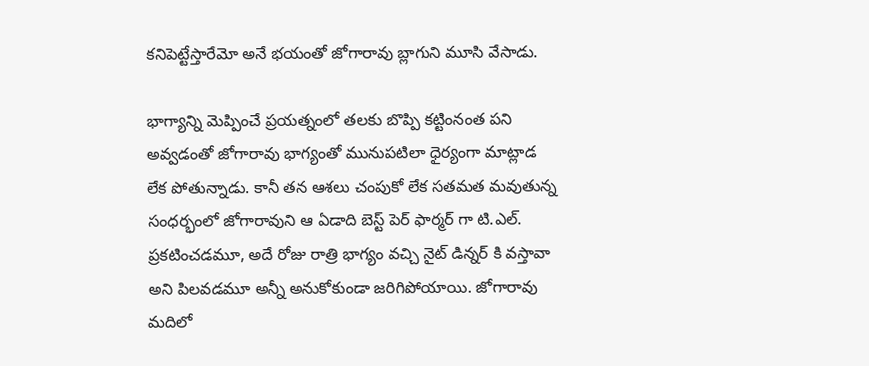కనిపెట్టేస్తారేమో అనే భయంతో జోగారావు బ్లాగుని మూసి వేసాడు.

భాగ్యాన్ని మెప్పించే ప్రయత్నంలో తలకు బొప్పి కట్టింనంత పని అవ్వడంతో జోగారావు భాగ్యంతో మునుపటిలా ధైర్యంగా మాట్లాడ లేక పోతున్నాడు. కానీ తన ఆశలు చంపుకో లేక సతమత మవుతున్న సంధర్భంలో జోగారావుని ఆ ఏడాది బెస్ట్ పెర్ ఫార్మర్ గా టి.ఎల్. ప్రకటించడమూ, అదే రోజు రాత్రి భాగ్యం వచ్చి నైట్ డిన్నర్ కి వస్తావా అని పిలవడమూ అన్నీ అనుకోకుండా జరిగిపోయాయి. జోగారావు మదిలో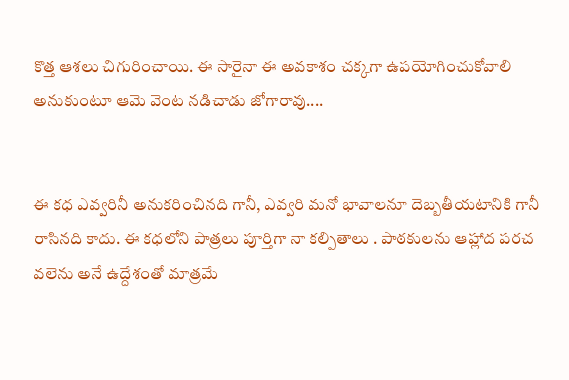కొత్త ఆశలు చిగురించాయి. ఈ సారైనా ఈ అవకాశం చక్కగా ఉపయోగించుకోవాలి అనుకుంటూ ఆమె వెంట నడిచాడు జోగారావు....


ఈ కధ ఎవ్వరినీ అనుకరించినది గానీ, ఎవ్వరి మనో భావాలనూ దెబ్బతీయటానికి గానీ రాసినది కాదు. ఈ కధలోని పాత్రలు పూర్తిగా నా కల్పితాలు . పాఠకులను ఆహ్లాద పరచ వలెను అనే ఉద్దేశంతో మాత్రమే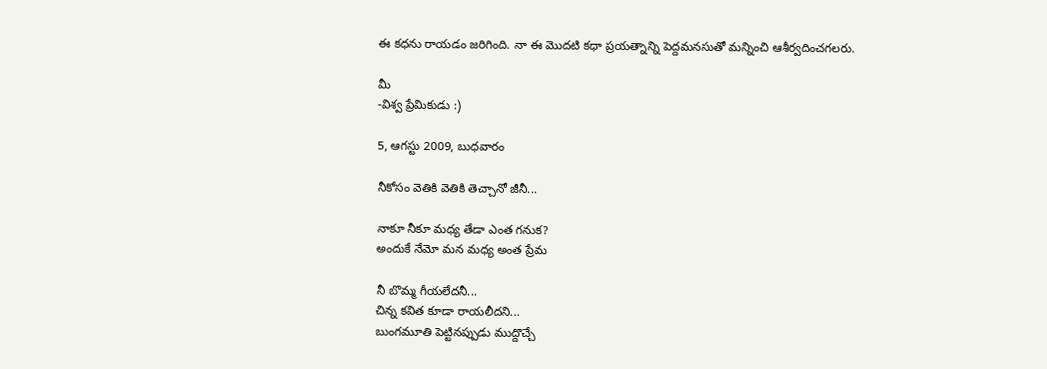ఈ కధను రాయడం జరిగింది. నా ఈ మొదటి కధా ప్రయత్నాన్ని పెద్దమనసుతో మన్నించి ఆశీర్వదించగలరు.

మీ
-విశ్వ ప్రేమికుడు :)

5, ఆగస్టు 2009, బుధవారం

నీకోసం వెతికి వెతికి తెచ్చానో జీనీ...

నాకూ నీకూ మధ్య తేడా ఎంత గనుక?
అందుకే నేమో మన మధ్య అంత ప్రేమ

నీ బొమ్మ గీయలేదనీ...
చిన్న కవిత కూడా రాయలీదని...
బుంగమూతి పెట్టినప్పుడు ముద్దొచ్చే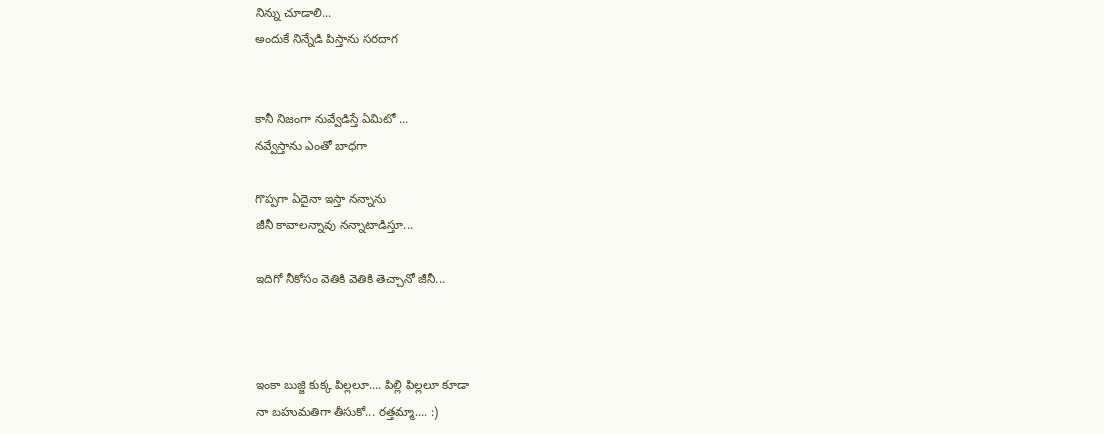నిన్ను చూడాలి...
అందుకే నిన్నేడి పిస్తాను సరదాగ


కానీ నిజంగా నువ్వేడిస్తే ఏమిటో ...
నవ్వేస్తాను ఎంతో బాధగా

గొప్పగా ఏదైనా ఇస్తా నన్నాను
జీనీ కావాలన్నావు నన్నాటాడిస్తూ...

ఇదిగో నీకోసం వెతికి వెతికి తెచ్చానో జీనీ...



ఇంకా బుజ్జి కుక్క పిల్లలూ.... పిల్లి పిల్లలూ కూడా
నా బహుమతిగా తీసుకో... రత్తమ్మా.... :)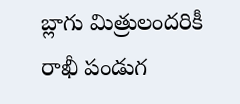బ్లాగు మిత్రులందరికీ రాఖీ పండుగ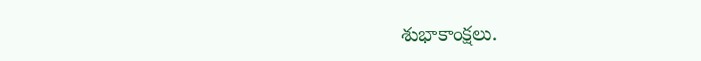శుభాకాంక్షలు.